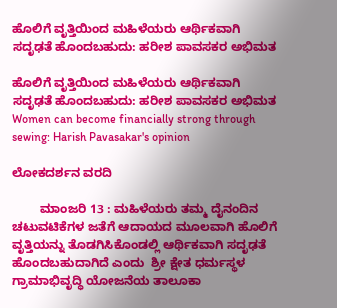ಹೊಲಿಗೆ ವೃತ್ತಿಯಿಂದ ಮಹಿಳೆಯರು ಆರ್ಥಿಕವಾಗಿ ಸದೃಢತೆ ಹೊಂದಬಹುದು: ಹರೀಶ ಪಾವಸಕರ ಅಭಿಮತ

ಹೊಲಿಗೆ ವೃತ್ತಿಯಿಂದ ಮಹಿಳೆಯರು ಆರ್ಥಿಕವಾಗಿ ಸದೃಢತೆ ಹೊಂದಬಹುದು: ಹರೀಶ ಪಾವಸಕರ ಅಭಿಮತ Women can become financially strong through sewing: Harish Pavasakar's opinion

ಲೋಕದರ್ಶನ ವರದಿ

        ಮಾಂಜರಿ 13 : ಮಹಿಳೆಯರು ತಮ್ಮ ದೈನಂದಿನ ಚಟುವಟಿಕೆಗಳ ಜತೆಗೆ ಆದಾಯದ ಮೂಲವಾಗಿ ಹೊಲಿಗೆ ವೃತ್ತಿಯನ್ನು ತೊಡಗಿಸಿಕೊಂಡಲ್ಲಿ ಆರ್ಥಿಕವಾಗಿ ಸದೃಢತೆ ಹೊಂದಬಹುದಾಗಿದೆ ಎಂದು  ಶ್ರೀ ಕ್ಷೇತ ಧರ್ಮಸ್ಥಳ ಗ್ರಾಮಾಭಿವೃದ್ಧಿ ಯೋಜನೆಯ ತಾಲೂಕಾ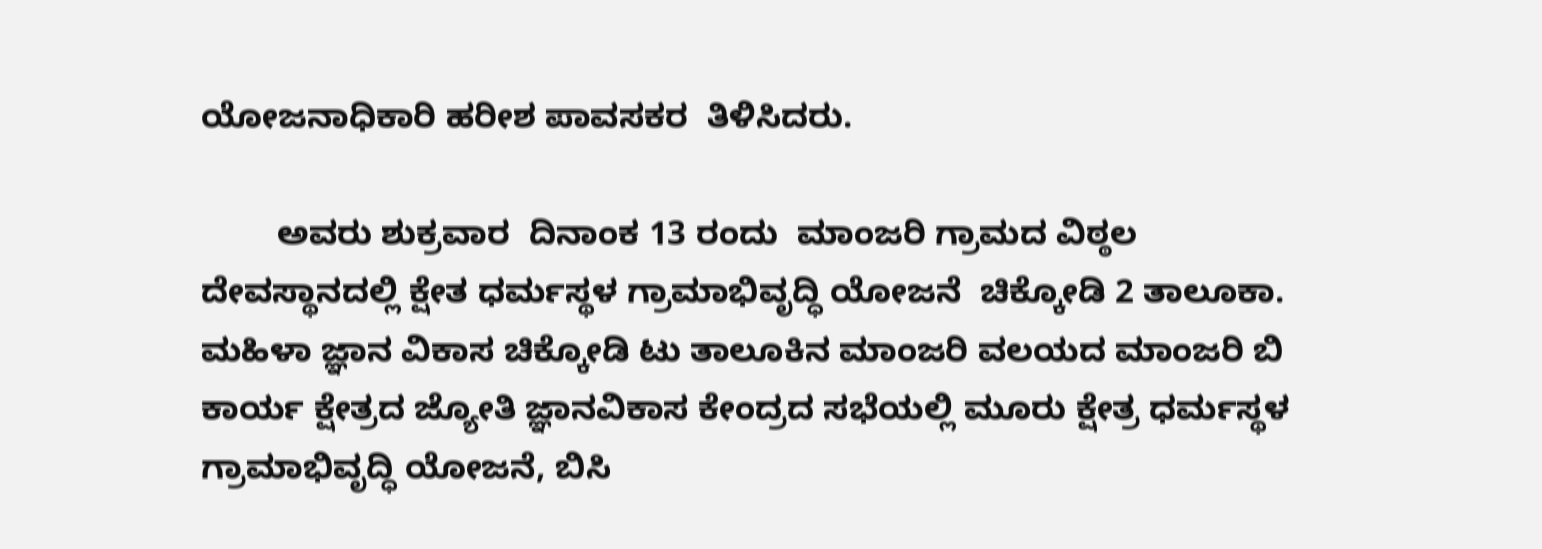ಯೋಜನಾಧಿಕಾರಿ ಹರೀಶ ಪಾವಸಕರ  ತಿಳಿಸಿದರು.

        ಅವರು ಶುಕ್ರವಾರ  ದಿನಾಂಕ 13 ರಂದು  ಮಾಂಜರಿ ಗ್ರಾಮದ ವಿಠ್ಠಲ ದೇವಸ್ಥಾನದಲ್ಲಿ ಕ್ಷೇತ ಧರ್ಮಸ್ಥಳ ಗ್ರಾಮಾಭಿವೃದ್ಧಿ ಯೋಜನೆ  ಚಿಕ್ಕೋಡಿ 2 ತಾಲೂಕಾ. ಮಹಿಳಾ ಜ್ಞಾನ ವಿಕಾಸ ಚಿಕ್ಕೋಡಿ ಟು ತಾಲೂಕಿನ ಮಾಂಜರಿ ವಲಯದ ಮಾಂಜರಿ ಬಿ ಕಾರ್ಯ ಕ್ಷೇತ್ರದ ಜ್ಯೋತಿ ಜ್ಞಾನವಿಕಾಸ ಕೇಂದ್ರದ ಸಭೆಯಲ್ಲಿ ಮೂರು ಕ್ಷೇತ್ರ ಧರ್ಮಸ್ಥಳ ಗ್ರಾಮಾಭಿವೃದ್ಧಿ ಯೋಜನೆ, ಬಿಸಿ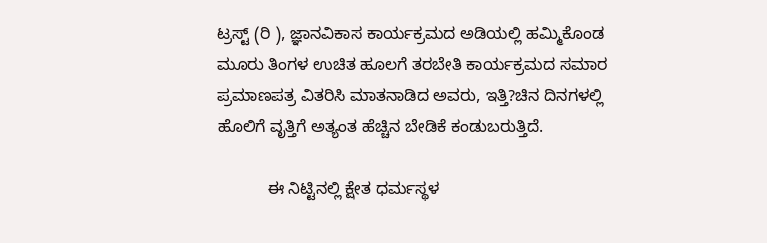ಟ್ರಸ್ಟ್‌ (ರಿ ), ಜ್ಞಾನವಿಕಾಸ ಕಾರ್ಯಕ್ರಮದ ಅಡಿಯಲ್ಲಿ ಹಮ್ಮಿಕೊಂಡ ಮೂರು ತಿಂಗಳ ಉಚಿತ ಹೂಲಗೆ ತರಬೇತಿ ಕಾರ್ಯಕ್ರಮದ ಸಮಾರ ಪ್ರಮಾಣಪತ್ರ ವಿತರಿಸಿ ಮಾತನಾಡಿದ ಅವರು, ಇತ್ತಿ?ಚಿನ ದಿನಗಳಲ್ಲಿ ಹೊಲಿಗೆ ವೃತ್ತಿಗೆ ಅತ್ಯಂತ ಹೆಚ್ಚಿನ ಬೇಡಿಕೆ ಕಂಡುಬರುತ್ತಿದೆ.

           ಈ ನಿಟ್ಟಿನಲ್ಲಿ ಕ್ಷೇತ ಧರ್ಮಸ್ಥಳ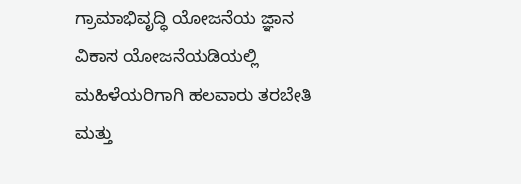ಗ್ರಾಮಾಭಿವೃದ್ಧಿ ಯೋಜನೆಯ ಜ್ಞಾನ ವಿಕಾಸ ಯೋಜನೆಯಡಿಯಲ್ಲಿ ಮಹಿಳೆಯರಿಗಾಗಿ ಹಲವಾರು ತರಬೇತಿ ಮತ್ತು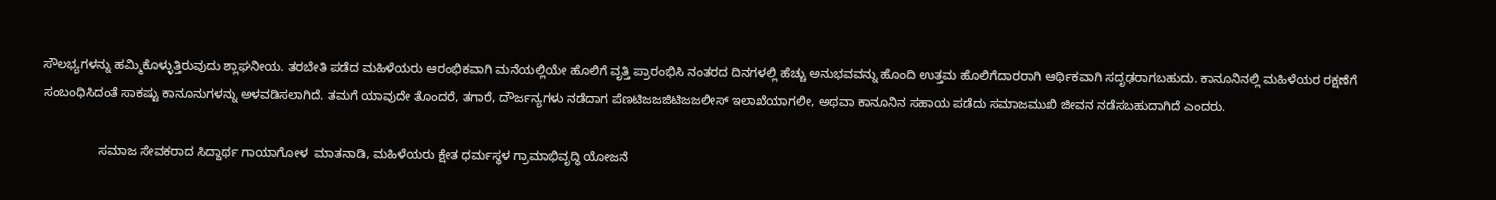ಸೌಲಭ್ಯಗಳನ್ನು ಹಮ್ಮಿಕೊಳ್ಳುತ್ತಿರುವುದು ಶ್ಲಾಘನೀಯ. ತರಬೇತಿ ಪಡೆದ ಮಹಿಳೆಯರು ಆರಂಭಿಕವಾಗಿ ಮನೆಯಲ್ಲಿಯೇ ಹೊಲಿಗೆ ವೃತ್ತಿ ಪ್ರಾರಂಭಿಸಿ ನಂತರದ ದಿನಗಳಲ್ಲಿ ಹೆಚ್ಚು ಅನುಭವವನ್ನು ಹೊಂದಿ ಉತ್ತಮ ಹೊಲಿಗೆದಾರರಾಗಿ ಆರ್ಥಿಕವಾಗಿ ಸದೃಢರಾಗಬಹುದು. ಕಾನೂನಿನಲ್ಲಿ ಮಹಿಳೆಯರ ರಕ್ಷಣೆಗೆ ಸಂಬಂಧಿಸಿದಂತೆ ಸಾಕಷ್ಟು ಕಾನೂನುಗಳನ್ನು ಅಳವಡಿಸಲಾಗಿದೆ. ತಮಗೆ ಯಾವುದೇ ತೊಂದರೆ, ತಗಾರೆ, ದೌರ್ಜನ್ಯಗಳು ನಡೆದಾಗ ಪೆಣಟಿಜಜಜಿಟಿಜಜಲೀಸ್ ಇಲಾಖೆಯಾಗಲೀ, ಅಥವಾ ಕಾನೂನಿನ ಸಹಾಯ ಪಡೆದು ಸಮಾಜಮುಖಿ ಜೀವನ ನಡೆಸಬಹುದಾಗಿದೆ ಎಂದರು.

                ಸಮಾಜ ಸೇವಕರಾದ ಸಿದ್ದಾರ್ಥ ಗಾಯಾಗೋಳ  ಮಾತನಾಡಿ, ಮಹಿಳೆಯರು ಕ್ಷೇತ ಧರ್ಮಸ್ಥಳ ಗ್ರಾಮಾಭಿವೃದ್ಧಿ ಯೋಜನೆ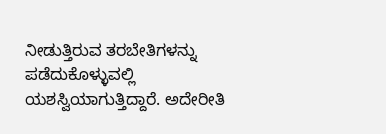ನೀಡುತ್ತಿರುವ ತರಬೇತಿಗಳನ್ನು ಪಡೆದುಕೊಳ್ಳುವಲ್ಲಿ ಯಶಸ್ವಿಯಾಗುತ್ತಿದ್ದಾರೆ. ಅದೇರೀತಿ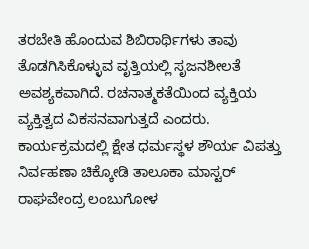ತರಬೇತಿ ಹೊಂದುವ ಶಿಬಿರಾರ್ಥಿಗಳು ತಾವು ತೊಡಗಿಸಿಕೊಳ್ಳುವ ವೃತ್ತಿಯಲ್ಲಿ ಸೃಜನಶೀಲತೆ ಅವಶ್ಯಕವಾಗಿದೆ. ರಚನಾತ್ಮಕತೆಯಿಂದ ವ್ಯಕ್ತಿಯ ವ್ಯಕ್ತಿತ್ವದ ವಿಕಸನವಾಗುತ್ತದೆ ಎಂದರು. ಕಾರ್ಯಕ್ರಮದಲ್ಲಿ ಕ್ಷೇತ ಧರ್ಮಸ್ಥಳ ಶೌರ್ಯ ವಿಪತ್ತು ನಿರ್ವಹಣಾ ಚಿಕ್ಕೋಡಿ ತಾಲೂಕಾ ಮಾಸ್ಟರ್ ರಾಘವೇಂದ್ರ ಲಂಬುಗೋಳ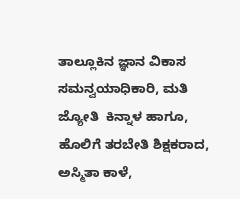ತಾಲ್ಲೂಕಿನ ಜ್ಞಾನ ವಿಕಾಸ ಸಮನ್ವಯಾಧಿಕಾರಿ, ಮತಿ ಜ್ಯೋತಿ  ಕಿನ್ನಾಳ ಹಾಗೂ, ಹೊಲಿಗೆ ತರಬೇತಿ ಶಿಕ್ಷಕರಾದ, ಅಸ್ಮಿತಾ ಕಾಳೆ,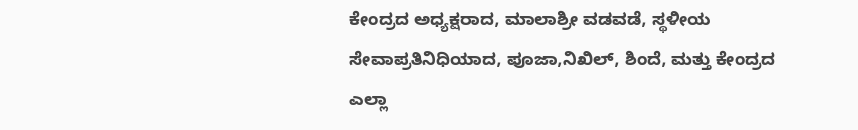ಕೇಂದ್ರದ ಅಧ್ಯಕ್ಷರಾದ, ಮಾಲಾಶ್ರೀ ವಡವಡೆ, ಸ್ಥಳೀಯ ಸೇವಾಪ್ರತಿನಿಧಿಯಾದ, ಪೂಜಾ,ನಿಖಿಲ್, ಶಿಂದೆ, ಮತ್ತು ಕೇಂದ್ರದ ಎಲ್ಲಾ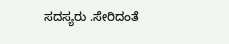ಸದಸ್ಯರು .ಸೇರಿದಂತೆ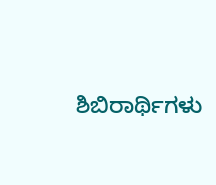ಶಿಬಿರಾರ್ಥಿಗಳು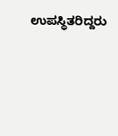ಉಪಸ್ಥಿತರಿದ್ದರು